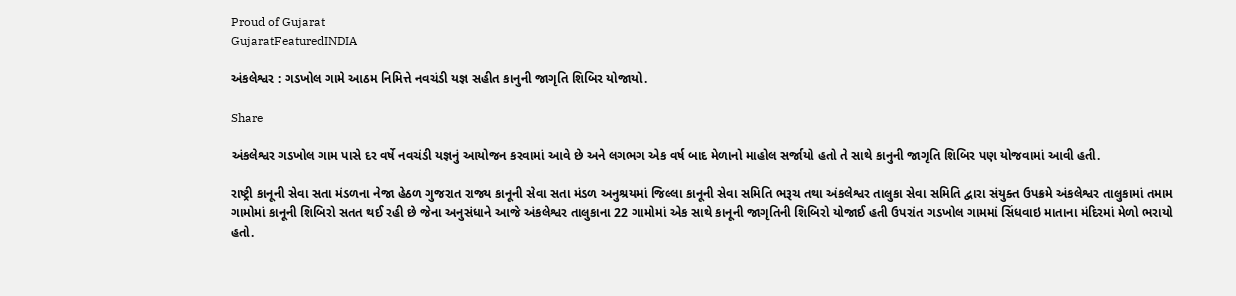Proud of Gujarat
GujaratFeaturedINDIA

અંકલેશ્વર : ગડખોલ ગામે આઠમ નિમિત્તે નવચંડી યજ્ઞ સહીત કાનુની જાગૃતિ શિબિર યોજાયો.

Share

અંકલેશ્વર ગડખોલ ગામ પાસે દર વર્ષે નવચંડી યજ્ઞનું આયોજન કરવામાં આવે છે અને લગભગ એક વર્ષ બાદ મેળાનો માહોલ સર્જાયો હતો તે સાથે કાનુની જાગૃતિ શિબિર પણ યોજવામાં આવી હતી.

રાષ્ટ્રી કાનૂની સેવા સતા મંડળના નેજા હેઠળ ગુજરાત રાજ્ય કાનૂની સેવા સતા મંડળ અનુશ્રયમાં જિલ્લા કાનૂની સેવા સમિતિ ભરૂચ તથા અંકલેશ્વર તાલુકા સેવા સમિતિ દ્વારા સંયુક્ત ઉપક્રમે અંકલેશ્વર તાલુકામાં તમામ ગામોમાં કાનૂની શિબિરો સતત થઈ રહી છે જેના અનુસંધાને આજે અંકલેશ્વર તાલુકાના 22 ગામોમાં એક સાથે કાનૂની જાગૃતિની શિબિરો યોજાઈ હતી ઉપરાંત ગડખોલ ગામમાં સિંધવાઇ માતાના મંદિરમાં મેળો ભરાયો હતો.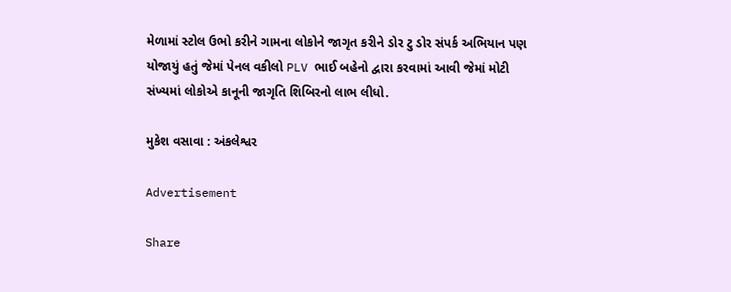મેળામાં સ્ટોલ ઉભો કરીને ગામના લોકોને જાગૃત કરીને ડોર ટુ ડોર સંપર્ક અભિયાન પણ યોજાયું હતું જેમાં પેનલ વકીલો PLV ભાઈ બહેનો દ્વારા કરવામાં આવી જેમાં મોટી સંખ્યમાં લોકોએ કાનૂની જાગૃતિ શિબિરનો લાભ લીધો.

મુકેશ વસાવા : અંકલેશ્વર

Advertisement

Share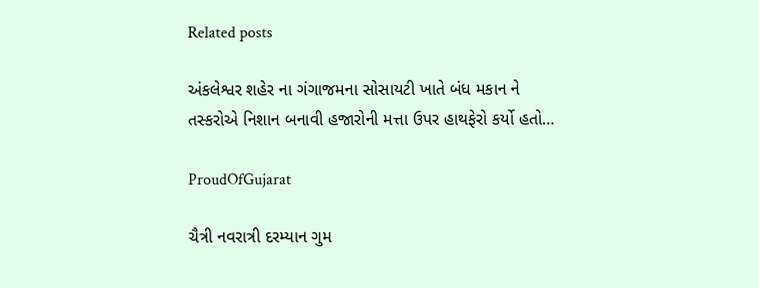Related posts

અંકલેશ્વર શહેર ના ગંગાજમના સોસાયટી ખાતે બંધ મકાન ને તસ્કરોએ નિશાન બનાવી હજારોની મત્તા ઉપર હાથફેરો કર્યો હતો…

ProudOfGujarat

ચૈત્રી નવરાત્રી દરમ્યાન ગુમ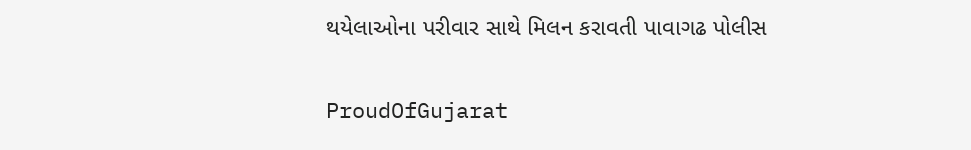થયેલાઓના પરીવાર સાથે મિલન કરાવતી પાવાગઢ પોલીસ

ProudOfGujarat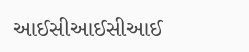આઈસીઆઈસીઆઈ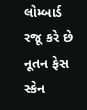લોમ્બાર્ડ રજૂ કરે છે નૂતન ફેસ સ્કેન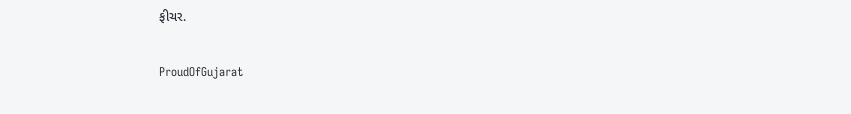ફીચર.

ProudOfGujarat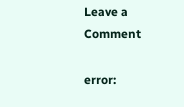Leave a Comment

error: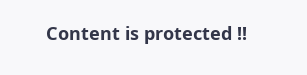Content is protected !!